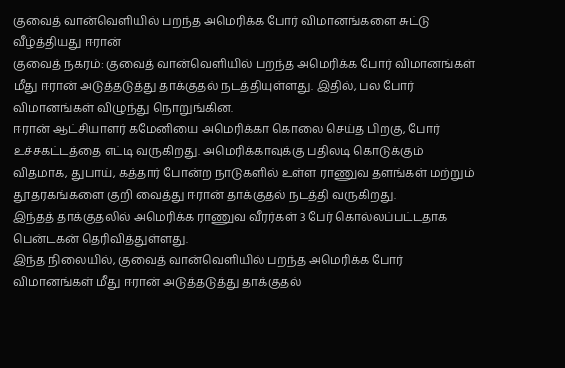குவைத் வான்வெளியில் பறந்த அமெரிக்க போர் விமானங்களை சுட்டு வீழ்த்தியது ஈரான்
குவைத் நகரம்: குவைத் வான்வெளியில் பறந்த அமெரிக்க போர் விமானங்கள் மீது ஈரான் அடுத்தடுத்து தாக்குதல் நடத்தியுள்ளது. இதில், பல போர் விமானங்கள் விழுந்து நொறுங்கின.
ஈரான் ஆட்சியாளர் கமேனியை அமெரிக்கா கொலை செய்த பிறகு, போர் உச்சகட்டத்தை எட்டி வருகிறது. அமெரிக்காவுக்கு பதிலடி கொடுக்கும் விதமாக, துபாய், கத்தார் போன்ற நாடுகளில் உள்ள ராணுவ தளங்கள் மற்றும் தூதரகங்களை குறி வைத்து ஈரான் தாக்குதல் நடத்தி வருகிறது.
இந்தத் தாக்குதலில் அமெரிக்க ராணுவ வீரர்கள் 3 பேர் கொல்லப்பட்டதாக பென்டகன் தெரிவித்துள்ளது.
இந்த நிலையில், குவைத் வான்வெளியில் பறந்த அமெரிக்க போர் விமானங்கள் மீது ஈரான் அடுத்தடுத்து தாக்குதல்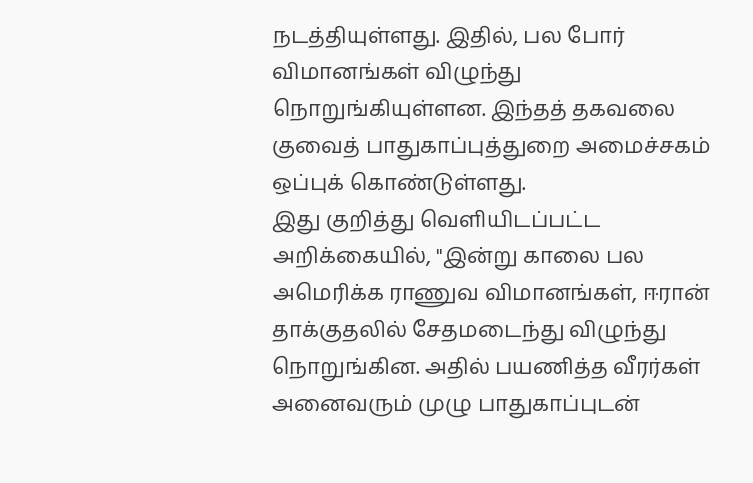நடத்தியுள்ளது. இதில், பல போர் விமானங்கள் விழுந்து நொறுங்கியுள்ளன. இந்தத் தகவலை குவைத் பாதுகாப்புத்துறை அமைச்சகம் ஒப்புக் கொண்டுள்ளது.
இது குறித்து வெளியிடப்பட்ட அறிக்கையில், "இன்று காலை பல அமெரிக்க ராணுவ விமானங்கள், ஈரான் தாக்குதலில் சேதமடைந்து விழுந்து நொறுங்கின. அதில் பயணித்த வீரர்கள் அனைவரும் முழு பாதுகாப்புடன்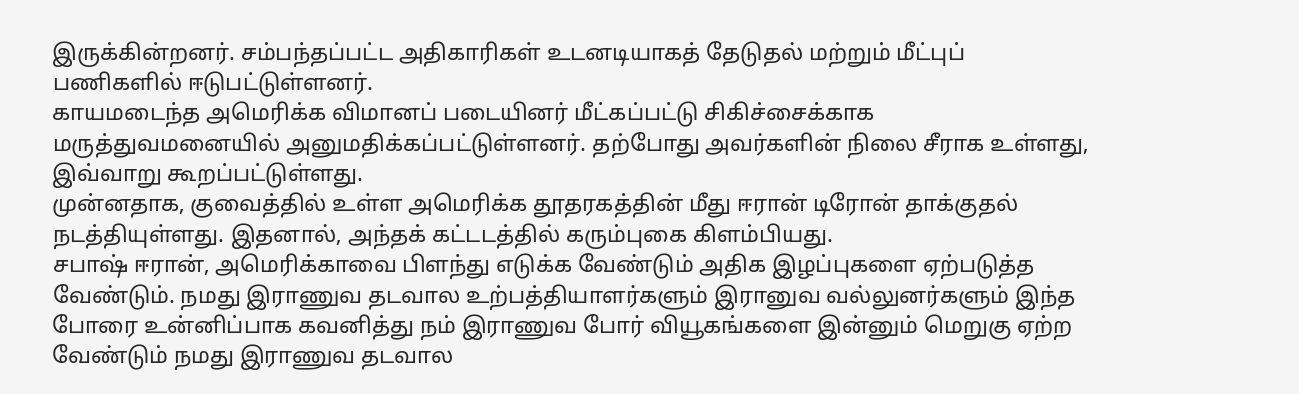இருக்கின்றனர். சம்பந்தப்பட்ட அதிகாரிகள் உடனடியாகத் தேடுதல் மற்றும் மீட்புப் பணிகளில் ஈடுபட்டுள்ளனர்.
காயமடைந்த அமெரிக்க விமானப் படையினர் மீட்கப்பட்டு சிகிச்சைக்காக மருத்துவமனையில் அனுமதிக்கப்பட்டுள்ளனர். தற்போது அவர்களின் நிலை சீராக உள்ளது, இவ்வாறு கூறப்பட்டுள்ளது.
முன்னதாக, குவைத்தில் உள்ள அமெரிக்க தூதரகத்தின் மீது ஈரான் டிரோன் தாக்குதல் நடத்தியுள்ளது. இதனால், அந்தக் கட்டடத்தில் கரும்புகை கிளம்பியது.
சபாஷ் ஈரான், அமெரிக்காவை பிளந்து எடுக்க வேண்டும் அதிக இழப்புகளை ஏற்படுத்த வேண்டும். நமது இராணுவ தடவால உற்பத்தியாளர்களும் இரானுவ வல்லுனர்களும் இந்த போரை உன்னிப்பாக கவனித்து நம் இராணுவ போர் வியூகங்களை இன்னும் மெறுகு ஏற்ற வேண்டும் நமது இராணுவ தடவால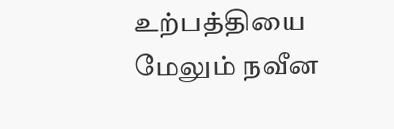உற்பத்தியை மேலும் நவீன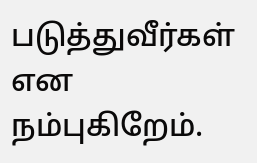படுத்துவீர்கள் என நம்புகிறேம்.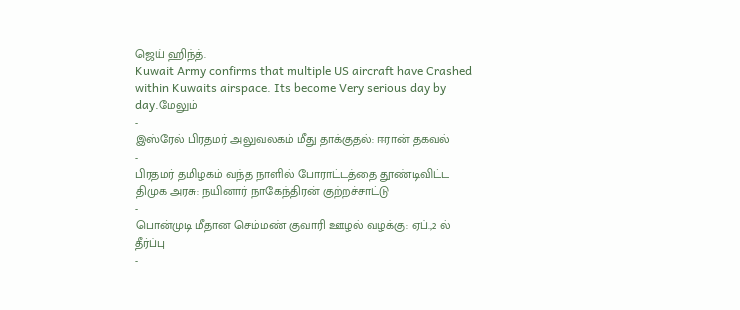ஜெய் ஹிந்த்.
Kuwait Army confirms that multiple US aircraft have Crashed within Kuwaits airspace. Its become Very serious day by day.மேலும்
-
இஸ்ரேல் பிரதமர் அலுவலகம் மீது தாக்குதல்: ஈரான் தகவல்
-
பிரதமர் தமிழகம் வந்த நாளில் போராட்டத்தை தூண்டிவிட்ட திமுக அரசு: நயினார் நாகேந்திரன் குற்றச்சாட்டு
-
பொன்முடி மீதான செம்மண் குவாரி ஊழல் வழக்கு: ஏப்.,2 ல் தீர்ப்பு
-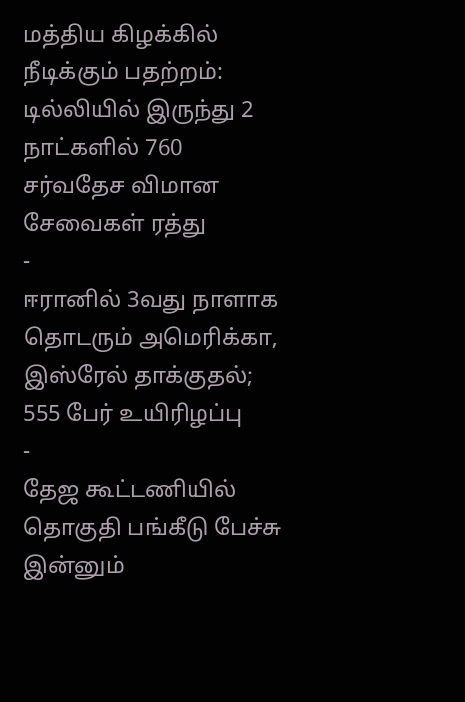மத்திய கிழக்கில் நீடிக்கும் பதற்றம்: டில்லியில் இருந்து 2 நாட்களில் 760 சர்வதேச விமான சேவைகள் ரத்து
-
ஈரானில் 3வது நாளாக தொடரும் அமெரிக்கா, இஸ்ரேல் தாக்குதல்; 555 பேர் உயிரிழப்பு
-
தேஜ கூட்டணியில் தொகுதி பங்கீடு பேச்சு இன்னும்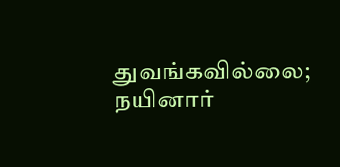துவங்கவில்லை; நயினார்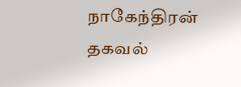நாகேந்திரன் தகவல்